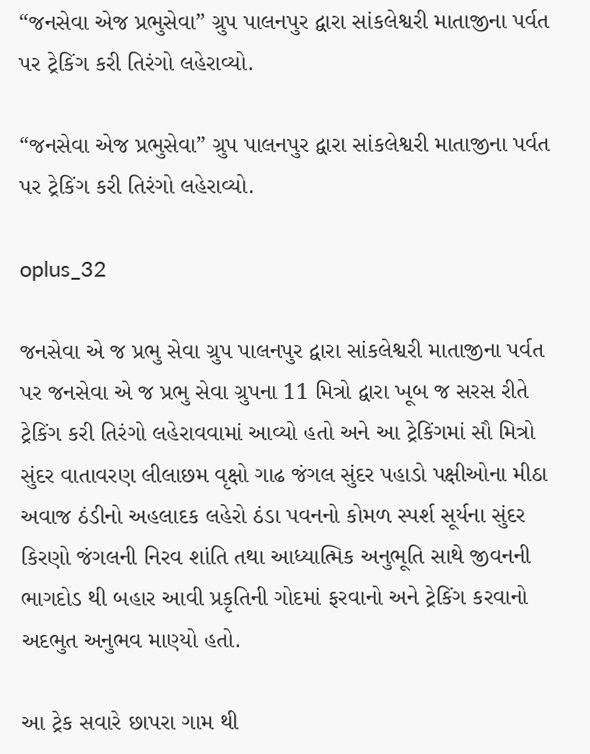“જનસેવા એજ પ્રભુસેવા” ગ્રુપ પાલનપુર દ્વારા સાંકલેશ્વરી માતાજીના પર્વત પર ટ્રેકિંગ કરી તિરંગો લહેરાવ્યો.

“જનસેવા એજ પ્રભુસેવા” ગ્રુપ પાલનપુર દ્વારા સાંકલેશ્વરી માતાજીના પર્વત પર ટ્રેકિંગ કરી તિરંગો લહેરાવ્યો.

oplus_32

જનસેવા એ જ પ્રભુ સેવા ગ્રુપ પાલનપુર દ્વારા સાંકલેશ્વરી માતાજીના પર્વત પર જનસેવા એ જ પ્રભુ સેવા ગ્રુપના 11 મિત્રો દ્વારા ખૂબ જ સરસ રીતે ટ્રેકિંગ કરી તિરંગો લહેરાવવામાં આવ્યો હતો અને આ ટ્રેકિંગમાં સૌ મિત્રો સુંદર વાતાવરણ લીલાછમ વૃક્ષો ગાઢ જંગલ સુંદર પહાડો પક્ષીઓના મીઠા અવાજ ઠંડીનો અહલાદક લહેરો ઠંડા પવનનો કોમળ સ્પર્શ સૂર્યના સુંદર કિરણો જંગલની નિરવ શાંતિ તથા આધ્યાત્મિક અનુભૂતિ સાથે જીવનની ભાગદોડ થી બહાર આવી પ્રકૃતિની ગોદમાં ફરવાનો અને ટ્રેકિંગ કરવાનો અદભુત અનુભવ માણ્યો હતો.

આ ટ્રેક સવારે છાપરા ગામ થી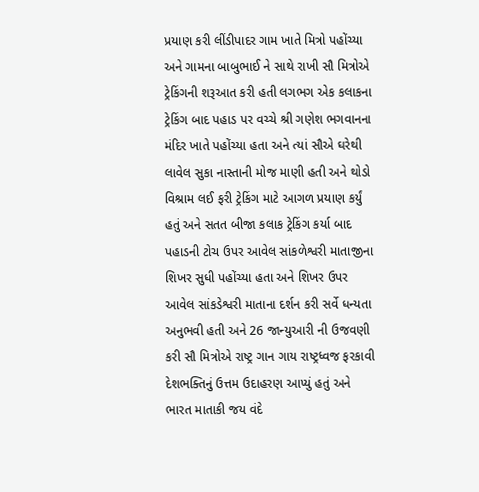પ્રયાણ કરી લીંડીપાદર ગામ ખાતે મિત્રો પહોંચ્યા અને ગામના બાબુભાઈ ને સાથે રાખી સૌ મિત્રોએ ટ્રેકિંગની શરૂઆત કરી હતી લગભગ એક કલાકના ટ્રેકિંગ બાદ પહાડ પર વચ્ચે શ્રી ગણેશ ભગવાનના મંદિર ખાતે પહોંચ્યા હતા અને ત્યાં સૌએ ઘરેથી લાવેલ સુકા નાસ્તાની મોજ માણી હતી અને થોડો વિશ્રામ લઈ ફરી ટ્રેકિંગ માટે આગળ પ્રયાણ કર્યું હતું અને સતત બીજા કલાક ટ્રેકિંગ કર્યા બાદ પહાડની ટોચ ઉપર આવેલ સાંકળેશ્વરી માતાજીના શિખર સુધી પહોંચ્યા હતા અને શિખર ઉપર આવેલ સાંકડેશ્વરી માતાના દર્શન કરી સર્વે ધન્યતા અનુભવી હતી અને 26 જાન્યુઆરી ની ઉજવણી કરી સૌ મિત્રોએ રાષ્ટ્ર ગાન ગાય રાષ્ટ્રધ્વજ ફરકાવી દેશભક્તિનું ઉત્તમ ઉદાહરણ આપ્યું હતું અને ભારત માતાકી જય વંદે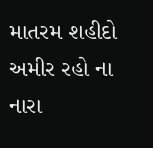માતરમ શહીદો અમીર રહો ના નારા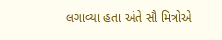લગાવ્યા હતા અંતે સૌ મિત્રોએ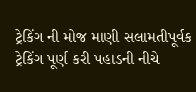ટ્રેકિંગ ની મોજ માણી સલામતીપૂર્વક ટ્રેકિંગ પૂર્ણ કરી પહાડની નીચે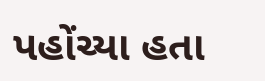પહોંચ્યા હતા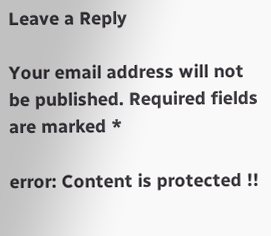Leave a Reply

Your email address will not be published. Required fields are marked *

error: Content is protected !!